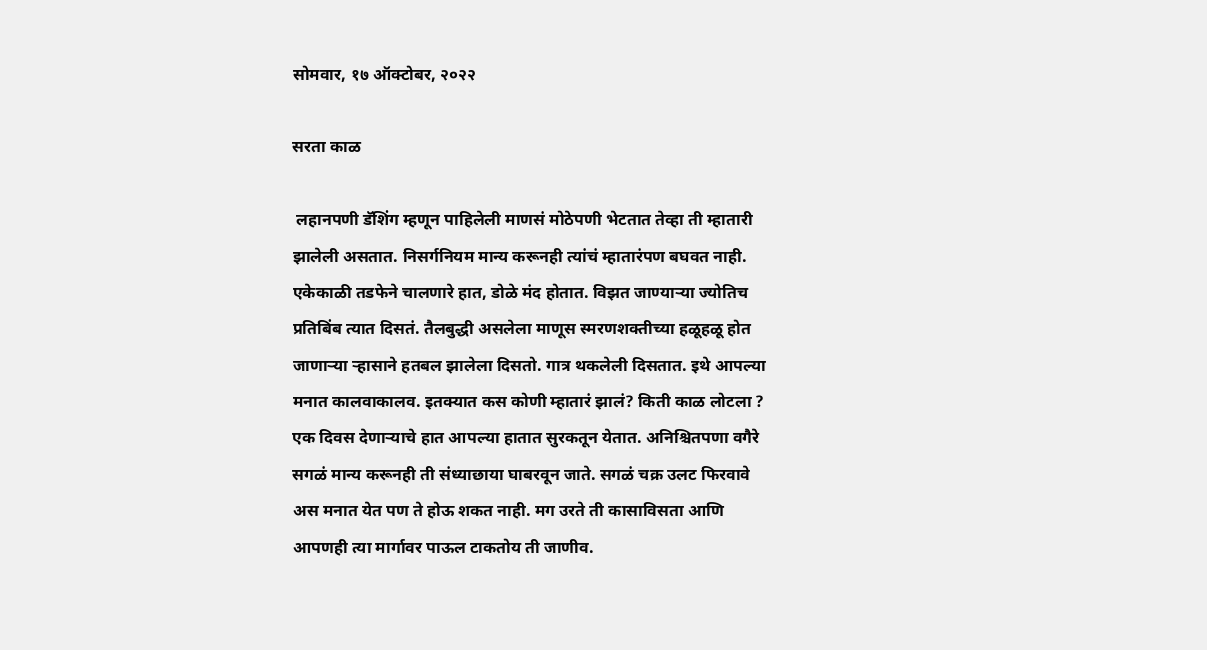सोमवार, १७ ऑक्टोबर, २०२२

सरता काळ

 लहानपणी डॅशिंग म्हणून पाहिलेली माणसं मोठेपणी भेटतात तेव्हा ती म्हातारी झालेली असतात. निसर्गनियम मान्य करूनही त्यांचं म्हातारंपण बघवत नाही. एकेकाळी तडफेने चालणारे हात, डोळे मंद होतात. विझत जाण्याऱ्या ज्योतिच प्रतिबिंब त्यात दिसतं. तैलबुद्धी असलेला माणूस स्मरणशक्तीच्या हळूहळू होत जाणाऱ्या ऱ्हासाने हतबल झालेला दिसतो. गात्र थकलेली दिसतात. इथे आपल्या मनात कालवाकालव. इतक्यात कस कोणी म्हातारं झालं? किती काळ लोटला ? एक दिवस देणाऱ्याचे हात आपल्या हातात सुरकतून येतात. अनिश्चितपणा वगैरे सगळं मान्य करूनही ती संध्याछाया घाबरवून जाते. सगळं चक्र उलट फिरवावे अस मनात येत पण ते होऊ शकत नाही. मग उरते ती कासाविसता आणि आपणही त्या मार्गावर पाऊल टाकतोय ती जाणीव.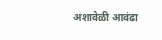अशावेळी आवंढा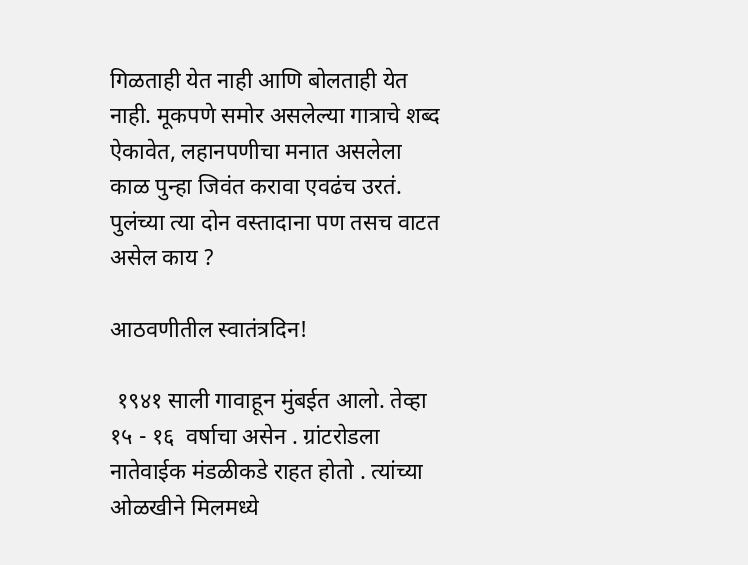गिळताही येत नाही आणि बोलताही येत नाही. मूकपणे समोर असलेल्या गात्राचे शब्द ऐकावेत, लहानपणीचा मनात असलेला काळ पुन्हा जिवंत करावा एवढंच उरतं. पुलंच्या त्या दोन वस्तादाना पण तसच वाटत असेल काय ?

आठवणीतील स्वातंत्रदिन!

 १९४१ साली गावाहून मुंबईत आलो. तेव्हा १५ - १६  वर्षाचा असेन . ग्रांटरोडला नातेवाईक मंडळीकडे राहत होतो . त्यांच्या ओळखीने मिलमध्ये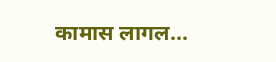कामास लागल...